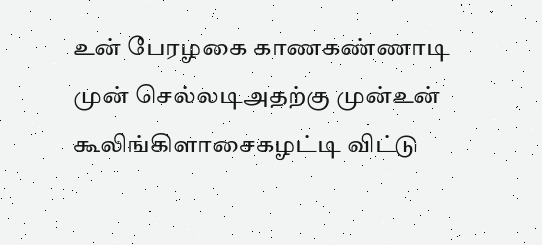உன் பேரழகை காணகண்ணாடி முன் செல்லடிஅதற்கு முன்உன் கூலிங்கிளாசைகழட்டி விட்டு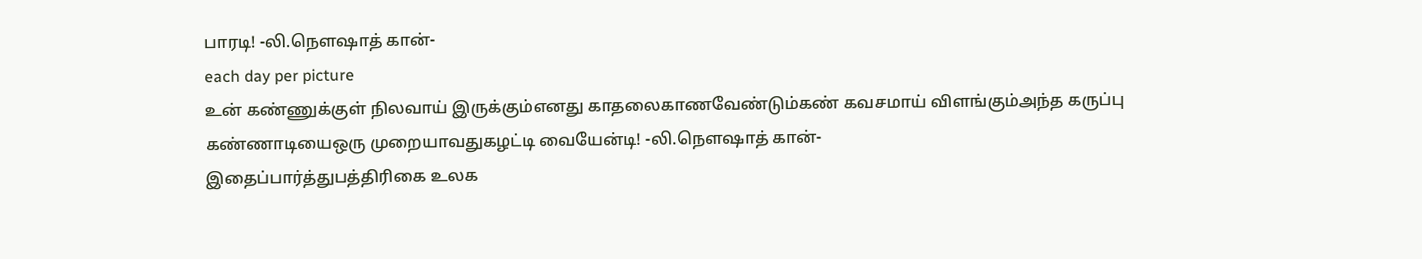பாரடி! -லி.நௌஷாத் கான்-
each day per picture
உன் கண்ணுக்குள் நிலவாய் இருக்கும்எனது காதலைகாணவேண்டும்கண் கவசமாய் விளங்கும்அந்த கருப்பு கண்ணாடியைஒரு முறையாவதுகழட்டி வையேன்டி! -லி.நௌஷாத் கான்-
இதைப்பார்த்துபத்திரிகை உலக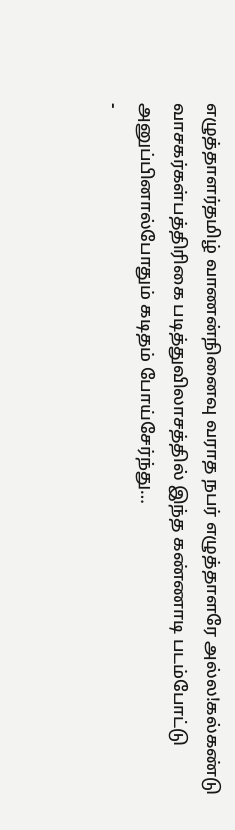எழுத்தாளர்தமிழ் வாணன்நினைவு வராத நபர் எழுத்தாளரே அல்ல!கல்கண்டு வாசகர்கள்பத்திரிகை படித்துவிலாசத்தில் இந்த கண்ணாடி படம்போட்டு அனுப்பினால்போதும் கடிதம் போய்சேர்ந்து…
-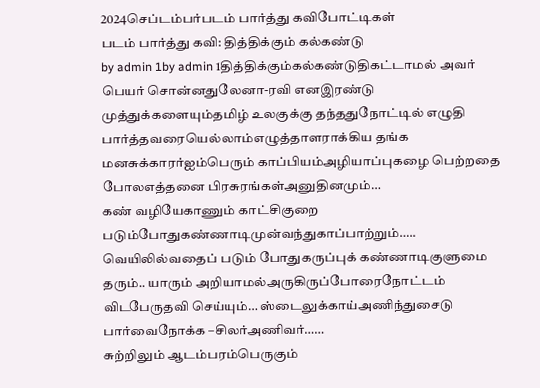2024செப்டம்பர்படம் பார்த்து கவிபோட்டிகள்
படம் பார்த்து கவி: தித்திக்கும் கல்கண்டு
by admin 1by admin 1தித்திக்கும்கல்கண்டுதிகட்டாமல் அவர் பெயர் சொன்னதுலேனா-ரவி எனஇரண்டு முத்துக்களையும்தமிழ் உலகுக்கு தந்ததுநோட்டில் எழுதி பார்த்தவரையெல்லாம்எழுத்தாளராக்கிய தங்க மனசுக்காரர்ஐம்பெரும் காப்பியம்அழியாப்புகழை பெற்றதை போலஎத்தனை பிரசுரங்கள்அனுதினமும்…
கண் வழியேகாணும் காட்சிகுறை படும்போதுகண்ணாடிமுன்வந்துகாப்பாற்றும்….. வெயிலில்வதைப் படும் போதுகருப்புக் கண்ணாடிகுளுமை தரும்.. யாரும் அறியாமல்அருகிருப்போரைநோட்டம் விடபேருதவி செய்யும்… ஸ்டைலுக்காய்அணிந்துசைடு பார்வைநோக்க –சிலர்அணிவர்……
சுற்றிலும் ஆடம்பரம்பெருகும்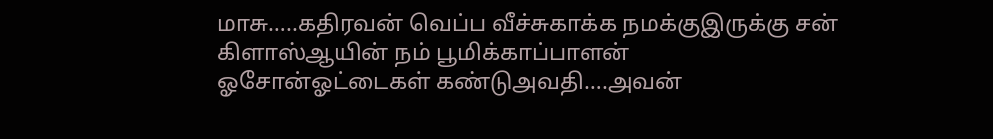மாசு…..கதிரவன் வெப்ப வீச்சுகாக்க நமக்குஇருக்கு சன் கிளாஸ்ஆயின் நம் பூமிக்காப்பாளன் ஓசோன்ஓட்டைகள் கண்டுஅவதி….அவன்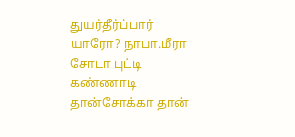துயர்தீர்ப்பார் யாரோ? நாபா.மீரா
சோடா புட்டி கண்ணாடி தான்சோக்கா தான்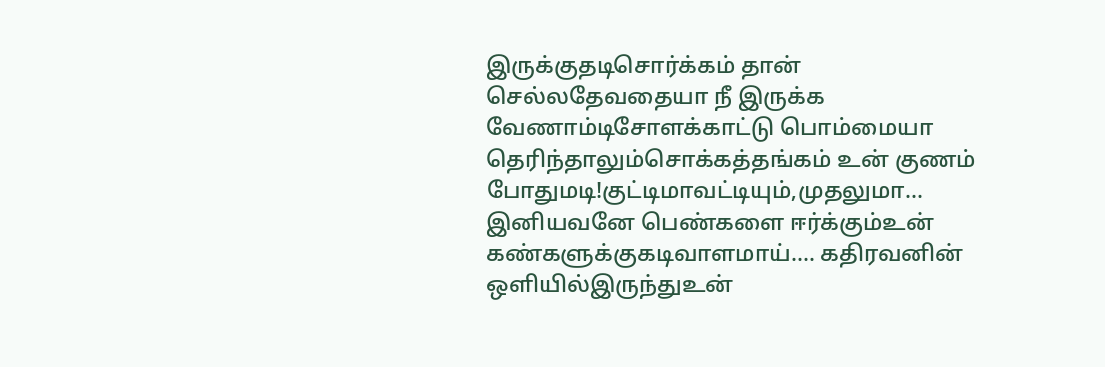இருக்குதடிசொர்க்கம் தான் செல்லதேவதையா நீ இருக்க வேணாம்டிசோளக்காட்டு பொம்மையா தெரிந்தாலும்சொக்கத்தங்கம் உன் குணம் போதுமடி!குட்டிமாவட்டியும்,முதலுமா…
இனியவனே பெண்களை ஈர்க்கும்உன் கண்களுக்குகடிவாளமாய்…. கதிரவனின் ஒளியில்இருந்துஉன்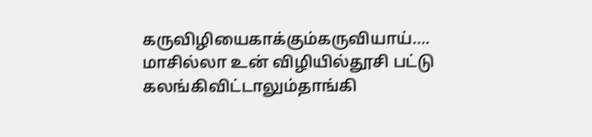கருவிழியைகாக்கும்கருவியாய்…. மாசில்லா உன் விழியில்தூசி பட்டு கலங்கிவிட்டாலும்தாங்கி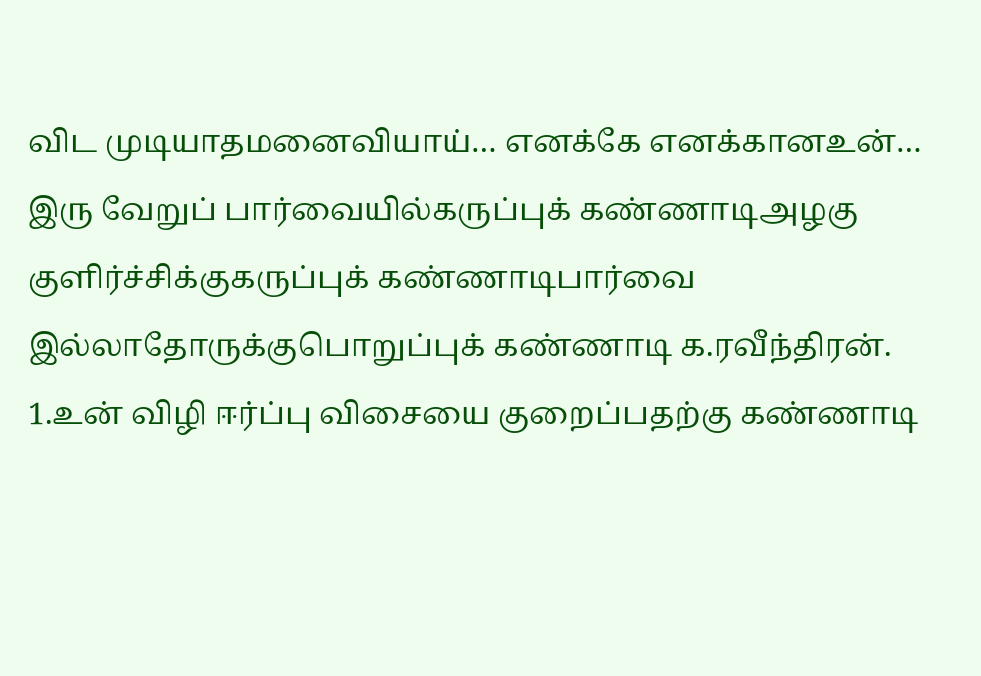விட முடியாதமனைவியாய்… எனக்கே எனக்கானஉன்…
இரு வேறுப் பார்வையில்கருப்புக் கண்ணாடிஅழகு குளிர்ச்சிக்குகருப்புக் கண்ணாடிபார்வை இல்லாதோருக்குபொறுப்புக் கண்ணாடி க.ரவீந்திரன்.
1.உன் விழி ஈர்ப்பு விசையை குறைப்பதற்கு கண்ணாடி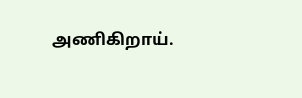அணிகிறாய்.